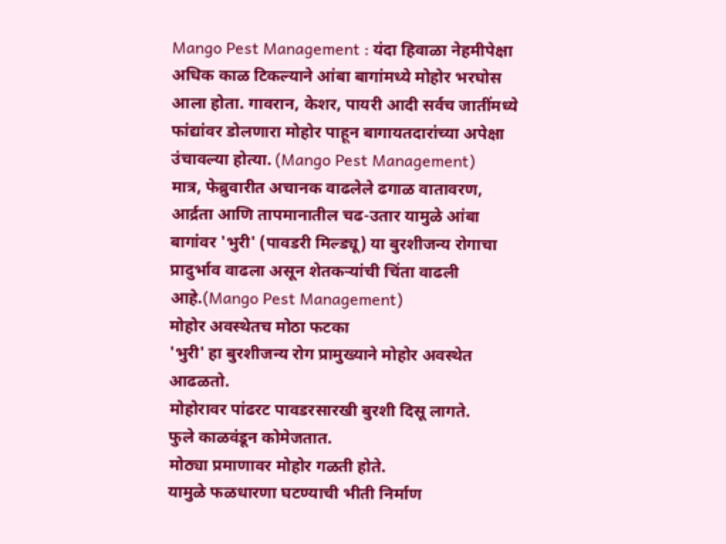Mango Pest Management : यंदा हिवाळा नेहमीपेक्षा अधिक काळ टिकल्याने आंबा बागांमध्ये मोहोर भरघोस आला होता. गावरान, केशर, पायरी आदी सर्वच जातींमध्ये फांद्यांवर डोलणारा मोहोर पाहून बागायतदारांच्या अपेक्षा उंचावल्या होत्या. (Mango Pest Management)
मात्र, फेब्रुवारीत अचानक वाढलेले ढगाळ वातावरण, आर्द्रता आणि तापमानातील चढ-उतार यामुळे आंबा बागांवर 'भुरी' (पावडरी मिल्ड्यू) या बुरशीजन्य रोगाचा प्रादुर्भाव वाढला असून शेतकऱ्यांची चिंता वाढली आहे.(Mango Pest Management)
मोहोर अवस्थेतच मोठा फटका
'भुरी' हा बुरशीजन्य रोग प्रामुख्याने मोहोर अवस्थेत आढळतो.
मोहोरावर पांढरट पावडरसारखी बुरशी दिसू लागते.
फुले काळवंडून कोमेजतात.
मोठ्या प्रमाणावर मोहोर गळती होते.
यामुळे फळधारणा घटण्याची भीती निर्माण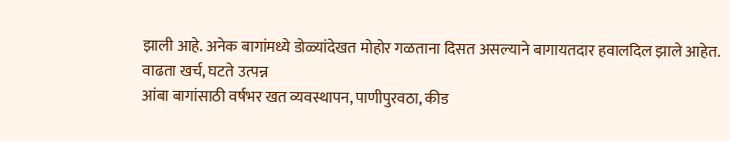झाली आहे. अनेक बागांमध्ये डोळ्यांदेखत मोहोर गळताना दिसत असल्याने बागायतदार हवालदिल झाले आहेत.
वाढता खर्च, घटते उत्पन्न
आंबा बागांसाठी वर्षभर खत व्यवस्थापन, पाणीपुरवठा, कीड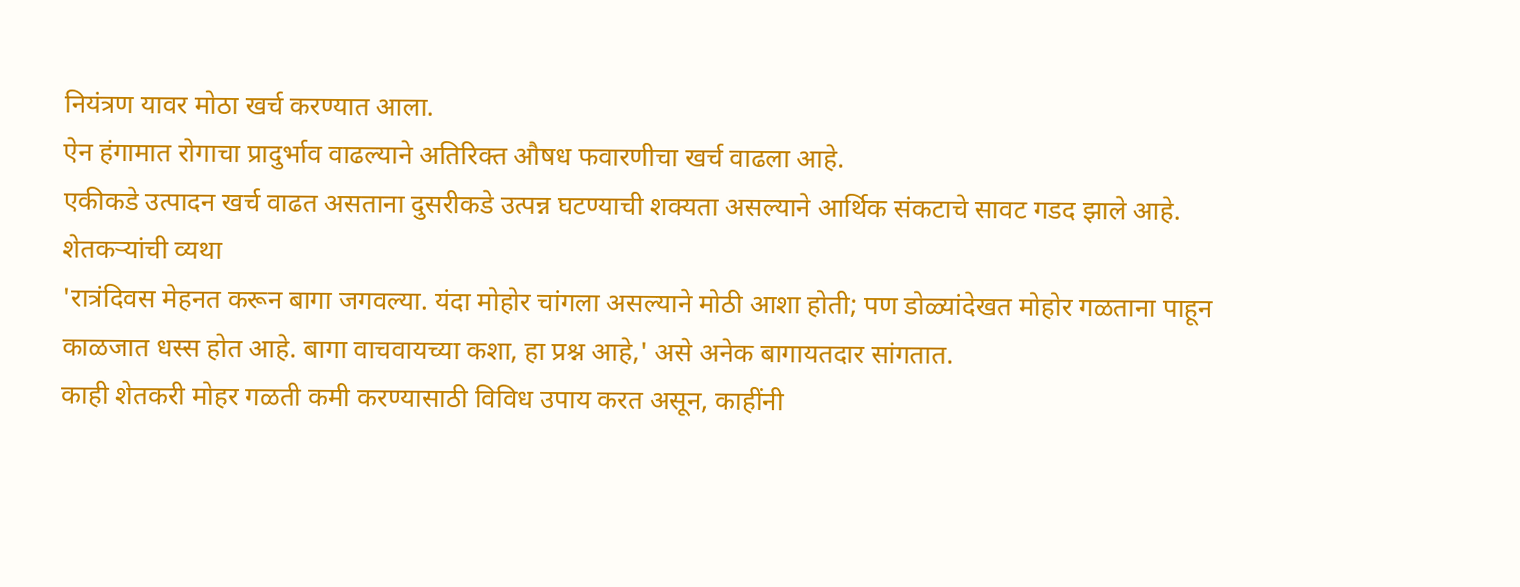नियंत्रण यावर मोठा खर्च करण्यात आला.
ऐन हंगामात रोगाचा प्रादुर्भाव वाढल्याने अतिरिक्त औषध फवारणीचा खर्च वाढला आहे.
एकीकडे उत्पादन खर्च वाढत असताना दुसरीकडे उत्पन्न घटण्याची शक्यता असल्याने आर्थिक संकटाचे सावट गडद झाले आहे.
शेतकऱ्यांची व्यथा
'रात्रंदिवस मेहनत करून बागा जगवल्या. यंदा मोहोर चांगला असल्याने मोठी आशा होती; पण डोळ्यांदेखत मोहोर गळताना पाहून काळजात धस्स होत आहे. बागा वाचवायच्या कशा, हा प्रश्न आहे,' असे अनेक बागायतदार सांगतात.
काही शेतकरी मोहर गळती कमी करण्यासाठी विविध उपाय करत असून, काहींनी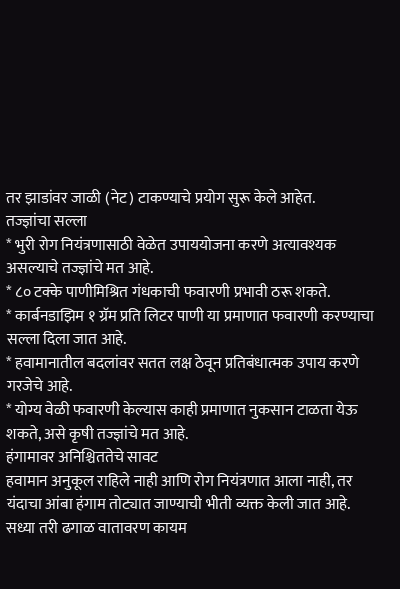तर झाडांवर जाळी (नेट) टाकण्याचे प्रयोग सुरू केले आहेत.
तज्ज्ञांचा सल्ला
* भुरी रोग नियंत्रणासाठी वेळेत उपाययोजना करणे अत्यावश्यक असल्याचे तज्ज्ञांचे मत आहे.
* ८० टक्के पाणीमिश्रित गंधकाची फवारणी प्रभावी ठरू शकते.
* कार्बनडाझिम १ ग्रॅम प्रति लिटर पाणी या प्रमाणात फवारणी करण्याचा सल्ला दिला जात आहे.
* हवामानातील बदलांवर सतत लक्ष ठेवून प्रतिबंधात्मक उपाय करणे गरजेचे आहे.
* योग्य वेळी फवारणी केल्यास काही प्रमाणात नुकसान टाळता येऊ शकते, असे कृषी तज्ज्ञांचे मत आहे.
हंगामावर अनिश्चिततेचे सावट
हवामान अनुकूल राहिले नाही आणि रोग नियंत्रणात आला नाही, तर यंदाचा आंबा हंगाम तोट्यात जाण्याची भीती व्यक्त केली जात आहे.
सध्या तरी ढगाळ वातावरण कायम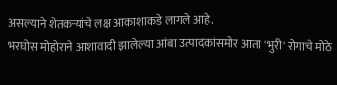असल्याने शेतकऱ्यांचे लक्ष आकाशाकडे लागले आहे.
भरघोस मोहोराने आशावादी झालेल्या आंबा उत्पादकांसमोर आता 'भुरी' रोगाचे मोठे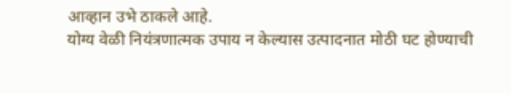आव्हान उभे ठाकले आहे.
योग्य वेळी नियंत्रणात्मक उपाय न केल्यास उत्पादनात मोठी घट होण्याची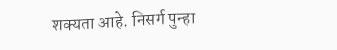शक्यता आहे. निसर्ग पुन्हा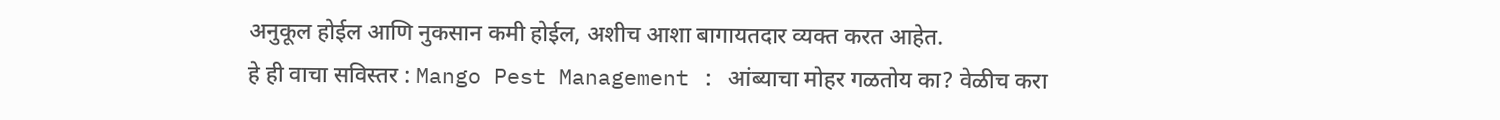अनुकूल होईल आणि नुकसान कमी होईल, अशीच आशा बागायतदार व्यक्त करत आहेत.
हे ही वाचा सविस्तर : Mango Pest Management : आंब्याचा मोहर गळतोय का? वेळीच करा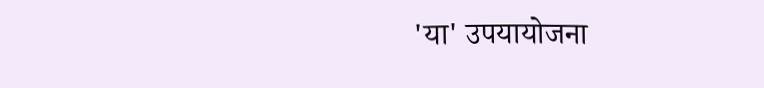'या' उपयायोजना